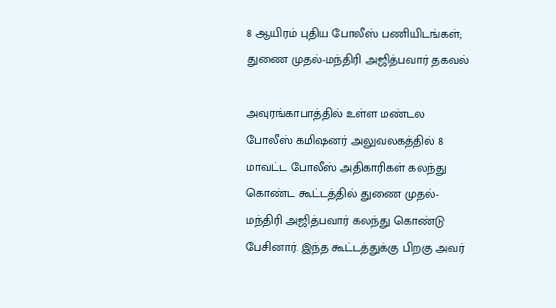8 ஆயிரம் புதிய போலீஸ் பணியிடங்கள்; துணை முதல்-மந்திரி அஜித்பவார் தகவல்

அவுரங்காபாத்தில் உள்ள மண்டல போலீஸ் கமிஷனர் அலுவலகத்தில் 8 மாவட்ட போலீஸ் அதிகாரிகள் கலந்து கொண்ட கூட்டத்தில் துணை முதல்-மந்திரி அஜித்பவார் கலந்து கொண்டு பேசினார். இந்த கூட்டத்துக்கு பிறகு அவர்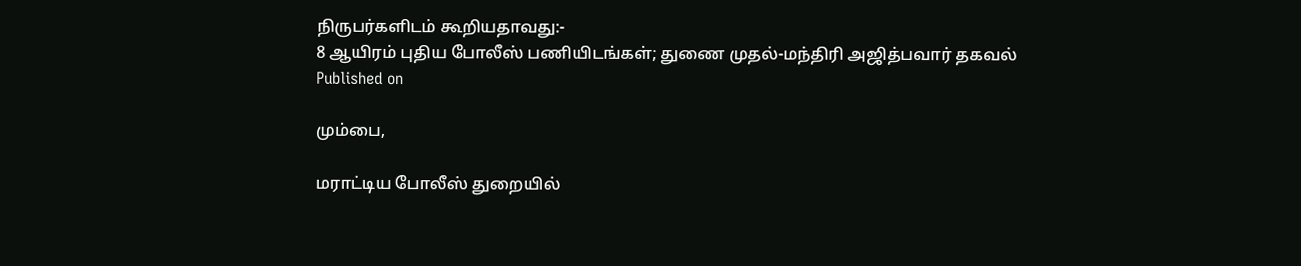நிருபர்களிடம் கூறியதாவது:-
8 ஆயிரம் புதிய போலீஸ் பணியிடங்கள்; துணை முதல்-மந்திரி அஜித்பவார் தகவல்
Published on

மும்பை,

மராட்டிய போலீஸ் துறையில்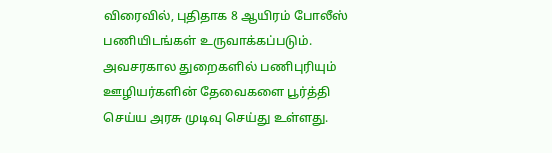விரைவில், புதிதாக 8 ஆயிரம் போலீஸ் பணியிடங்கள் உருவாக்கப்படும். அவசரகால துறைகளில் பணிபுரியும் ஊழியர்களின் தேவைகளை பூர்த்தி செய்ய அரசு முடிவு செய்து உள்ளது.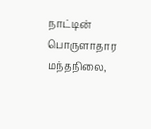நாட்டின் பொருளாதார மந்தநிலை,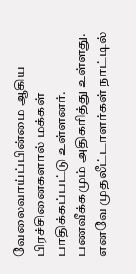வேலைவாய்ப்பின்மை ஆகிய பிரச்சினைகளால் மக்கள் பாதிக்கப்பட்டு உள்ளனர். பணவீக்கமும் அதிகரித்து உள்ளது. எனவே முதலீட்டாளர்கள் நாட்டில்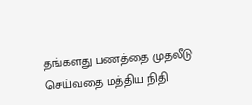தங்களது பணத்தை முதலீடு செய்வதை மத்திய நிதி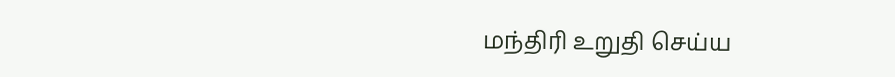மந்திரி உறுதி செய்ய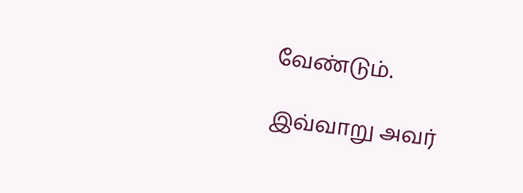வேண்டும்.

இவ்வாறு அவர்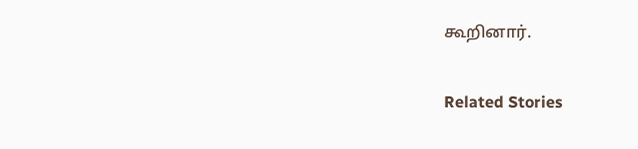கூறினார்.

Related Stories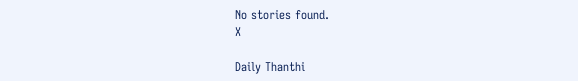No stories found.
X

Daily Thanthi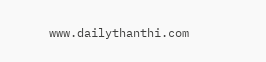www.dailythanthi.com